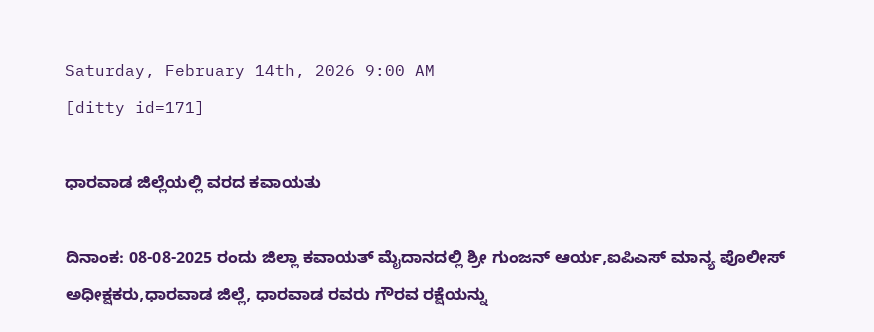Saturday, February 14th, 2026 9:00 AM
[ditty id=171]

ಧಾರವಾಡ ಜಿಲ್ಲೆಯಲ್ಲಿ ವರದ ಕವಾಯತು

ದಿನಾಂಕ: 08-08-2025 ರಂದು ಜಿಲ್ಲಾ ಕವಾಯತ್ ಮೈದಾನದಲ್ಲಿ ಶ್ರೀ ಗುಂಜನ್‌ ಆರ್ಯ,ಐಪಿಎಸ್ ಮಾನ್ಯ ಪೊಲೀಸ್ ಅಧೀಕ್ಷಕರು,ಧಾರವಾಡ ಜಿಲ್ಲೆ, ಧಾರವಾಡ ರವರು ಗೌರವ ರಕ್ಷೆಯನ್ನು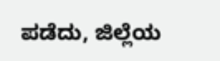ಪಡೆದು, ಜಿಲ್ಲೆಯ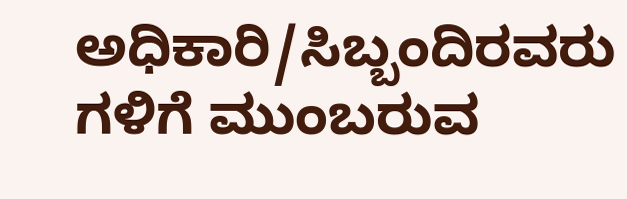ಅಧಿಕಾರಿ/ಸಿಬ್ಬಂದಿರವರು ಗಳಿಗೆ ಮುಂಬರುವ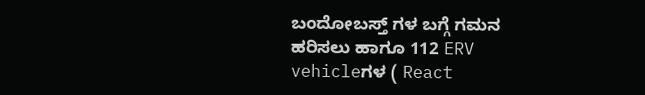ಬಂದೋಬಸ್ತ್‌ ಗಳ ಬಗ್ಗೆ ಗಮನ ಹರಿಸಲು ಹಾಗೂ 112 ERV vehicleಗಳ ( React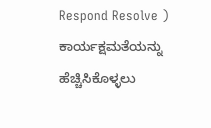Respond Resolve ) ಕಾರ್ಯಕ್ಷಮತೆಯನ್ನು ಹೆಚ್ಚಿಸಿಕೊಳ್ಳಲು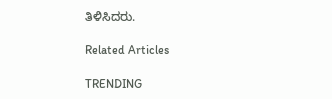ತಿಳಿಸಿದರು.

Related Articles

TRENDING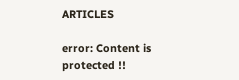ARTICLES

error: Content is protected !!